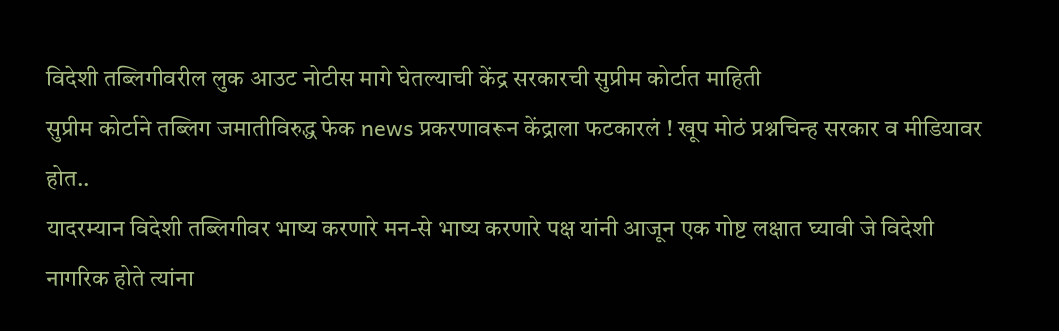विदेशी तब्लिगीवरील लुक आउट नोटीस मागे घेतल्याची केंद्र सरकारची सुप्रीम कोर्टात माहिती
सुप्रीम कोर्टाने तब्लिग जमातीविरुद्ध फेक news प्रकरणावरून केंद्राला फटकारलं ! खूप मोठं प्रश्नचिन्ह सरकार व मीडियावर होत..
यादरम्यान विदेशी तब्लिगीवर भाष्य करणारे मन-से भाष्य करणारे पक्ष यांनी आजून एक गोष्ट लक्षात घ्यावी जे विदेशी नागरिक होते त्यांना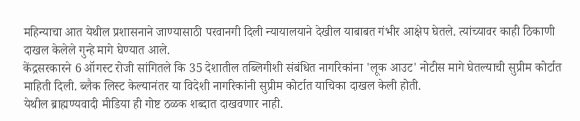महिन्याचा आत येथील प्रशासनाने जाण्यासाठी परवानगी दिली न्यायालयाने देखील याबाबत गंभीर आक्षेप घेतले. त्यांच्यावर काही ठिकाणी दाखल केलेले गुन्हे मागे घेण्यात आले.
केंद्रसरकारने 6 ऑगस्ट रोजी सांगितले कि 35 देशातील तब्लिगीशी संबंधित नागरिकांना 'लूक आउट' नोटीस मागे घेतल्याची सुप्रीम कोर्टात माहिती दिली. ब्लैक लिस्ट केल्यानंतर या विदेशी नागरिकांनी सुप्रीम कोर्टात याचिका दाखल केली होती.
येथील ब्राह्मण्यवादी मीडिया ही गोष्ट ठळक शब्दात दाखवणार नाही.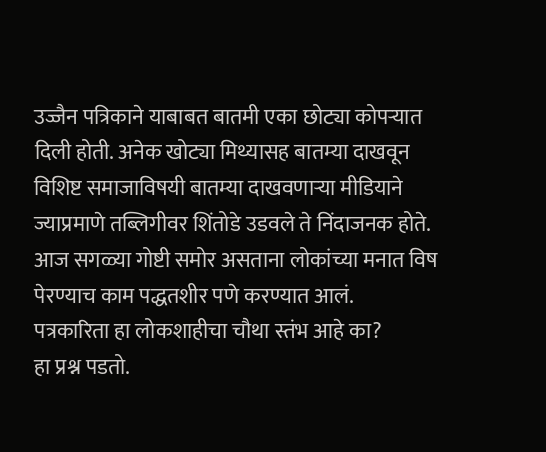उज्जैन पत्रिकाने याबाबत बातमी एका छोट्या कोपऱ्यात दिली होती. अनेक खोट्या मिथ्यासह बातम्या दाखवून विशिष्ट समाजाविषयी बातम्या दाखवणाऱ्या मीडियाने ज्याप्रमाणे तब्लिगीवर शिंतोडे उडवले ते निंदाजनक होते. आज सगळ्या गोष्टी समोर असताना लोकांच्या मनात विष पेरण्याच काम पद्धतशीर पणे करण्यात आलं.
पत्रकारिता हा लोकशाहीचा चौथा स्तंभ आहे का?
हा प्रश्न पडतो.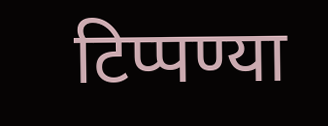टिप्पण्या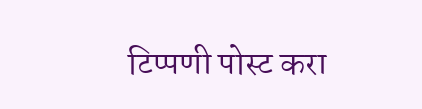टिप्पणी पोस्ट करा